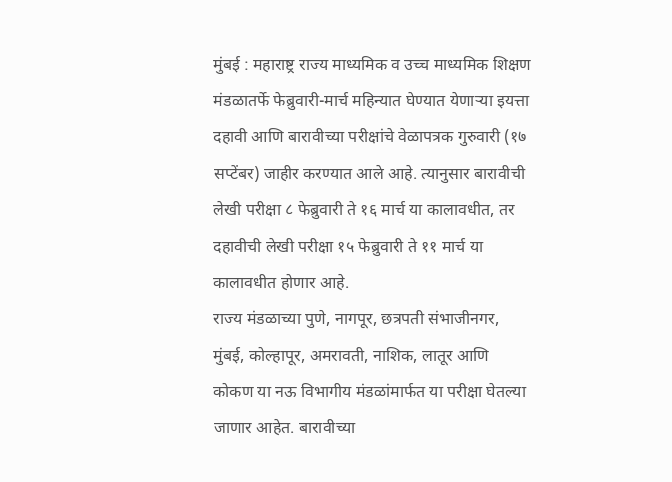मुंबई : महाराष्ट्र राज्य माध्यमिक व उच्च माध्यमिक शिक्षण मंडळातर्फे फेब्रुवारी-मार्च महिन्यात घेण्यात येणाऱ्या इयत्ता दहावी आणि बारावीच्या परीक्षांचे वेळापत्रक गुरुवारी (१७ सप्टेंबर) जाहीर करण्यात आले आहे. त्यानुसार बारावीची लेखी परीक्षा ८ फेब्रुवारी ते १६ मार्च या कालावधीत, तर दहावीची लेखी परीक्षा १५ फेब्रुवारी ते ११ मार्च या कालावधीत होणार आहे.
राज्य मंडळाच्या पुणे, नागपूर, छत्रपती संभाजीनगर, मुंबई, कोल्हापूर, अमरावती, नाशिक, लातूर आणि कोकण या नऊ विभागीय मंडळांमार्फत या परीक्षा घेतल्या जाणार आहेत. बारावीच्या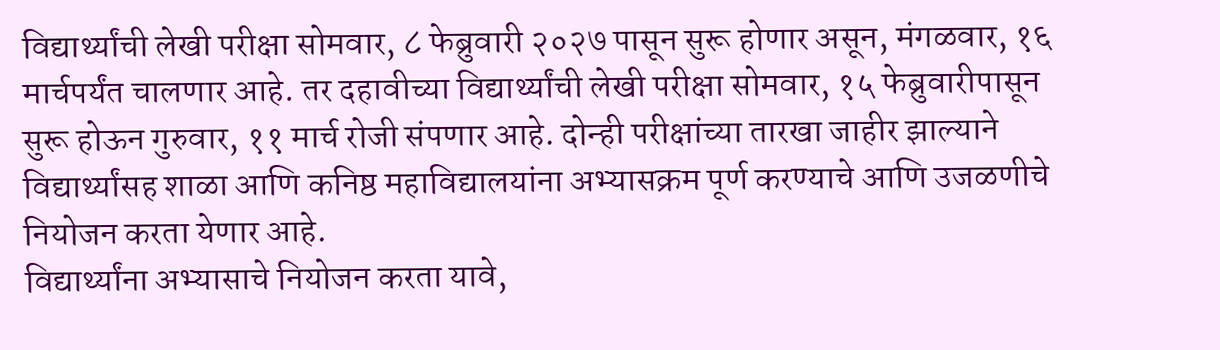विद्यार्थ्यांची लेखी परीक्षा सोमवार, ८ फेब्रुवारी २०२७ पासून सुरू होणार असून, मंगळवार, १६ मार्चपर्यंत चालणार आहे. तर दहावीच्या विद्यार्थ्यांची लेखी परीक्षा सोमवार, १५ फेब्रुवारीपासून सुरू होऊन गुरुवार, ११ मार्च रोजी संपणार आहे. दोन्ही परीक्षांच्या तारखा जाहीर झाल्याने विद्यार्थ्यांसह शाळा आणि कनिष्ठ महाविद्यालयांना अभ्यासक्रम पूर्ण करण्याचे आणि उजळणीचे नियोजन करता येणार आहे.
विद्यार्थ्यांना अभ्यासाचे नियोजन करता यावे,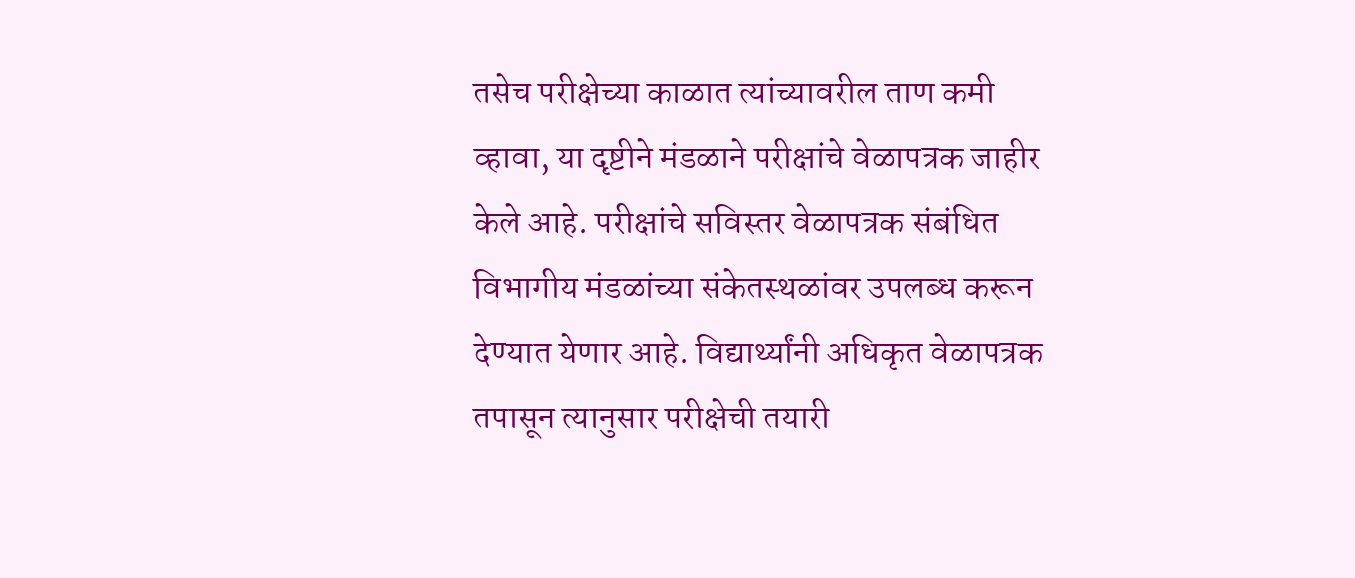तसेच परीक्षेच्या काळात त्यांच्यावरील ताण कमी व्हावा, या दृष्टीने मंडळाने परीक्षांचे वेळापत्रक जाहीर केले आहे. परीक्षांचे सविस्तर वेळापत्रक संबंधित विभागीय मंडळांच्या संकेतस्थळांवर उपलब्ध करून देण्यात येणार आहे. विद्यार्थ्यांनी अधिकृत वेळापत्रक तपासून त्यानुसार परीक्षेची तयारी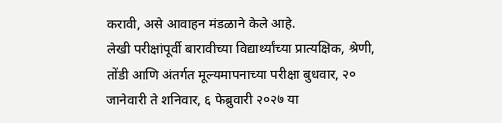करावी, असे आवाहन मंडळाने केले आहे.
लेखी परीक्षांपूर्वी बारावीच्या विद्यार्थ्यांच्या प्रात्यक्षिक, श्रेणी, तोंडी आणि अंतर्गत मूल्यमापनाच्या परीक्षा बुधवार, २० जानेवारी ते शनिवार, ६ फेब्रुवारी २०२७ या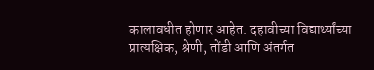कालावधीत होणार आहेत. दहावीच्या विद्यार्थ्यांच्या प्रात्यक्षिक, श्रेणी, तोंडी आणि अंतर्गत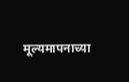मूल्यमापनाच्या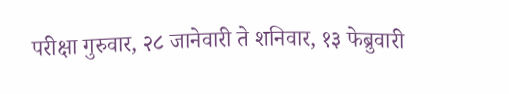परीक्षा गुरुवार, २८ जानेवारी ते शनिवार, १३ फेब्रुवारी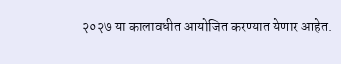२०२७ या कालावधीत आयोजित करण्यात येणार आहेत.